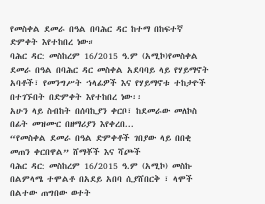የመስቀል ደመራ በዓል በባሕር ዳር ከተማ በከፍተኛ ድምቀት እየተከበረ ነው።
ባሕር ዳር: መስከረም 16/2015 ዓ.ም (አሚኮ)የመስቀል ደመራ በዓል በባሕር ዳር መስቀል አደባባይ ላይ የሃይማኖት አባቶች፣ የመንግሥት ኀላፊዎች እና የሃይማኖቱ ተከታዮች በተገኙበት በድምቀት እየተከበረ ነው፡፡
አሁን ላይ ስብከት በሰባኪያን ቀርቦ፣ ከደመራው መለኮስ በፊት መዝሙር በዘማሪያን እየቀረበ...
“የመስቀል ደመራ በዓል ድምቀቶች ገበያው ላይ በበቂ መጠን ቀርበዋል” ሸማቾች እና ሻጮች
ባሕር ዳር: መስከረም 16/2015 ዓ.ም (አሚኮ) መስኩ በልምላሜ ተሞልቶ በአደይ አበባ ሲያሸበርቅ ፣ ላሞች በልተው ጠግበው ወተት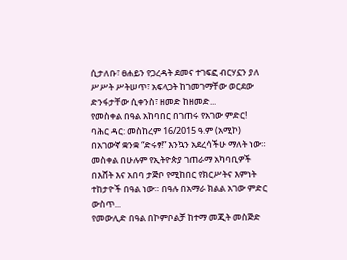ሲታለቡ፣ ፀሐይን የጋረዳት ደመና ተገፍፎ ብርሃኗን ያለ ሥሥት ሥትሠጥ፣ አፍላጋት ከገመገማቸው ወርደው ድንፋታቸው ሲቀንስ፣ ዘመድ ከዘመድ...
የመስቀል በዓል አከባበር በገጠሩ የአገው ምድር!
ባሕር ዳር: መስከረም 16/2015 ዓ.ም (አሚኮ) በአገውኛ ቋንቋ “ድሩፃ!” እንኳን አደረሳችሁ ማለት ነው። መስቀል በሁሉም የኢትዮጵያ ገጠራማ አካባቢዎች በእሸት እና አበባ ታጅቦ የሚከበር የክርሥትና እምነት ተከታዮች በዓል ነው። በዓሉ በአማራ ክልል አገው ምድር ውስጥ...
የመውሊድ በዓል በኮምቦልቻ ከተማ መጂት መስጅድ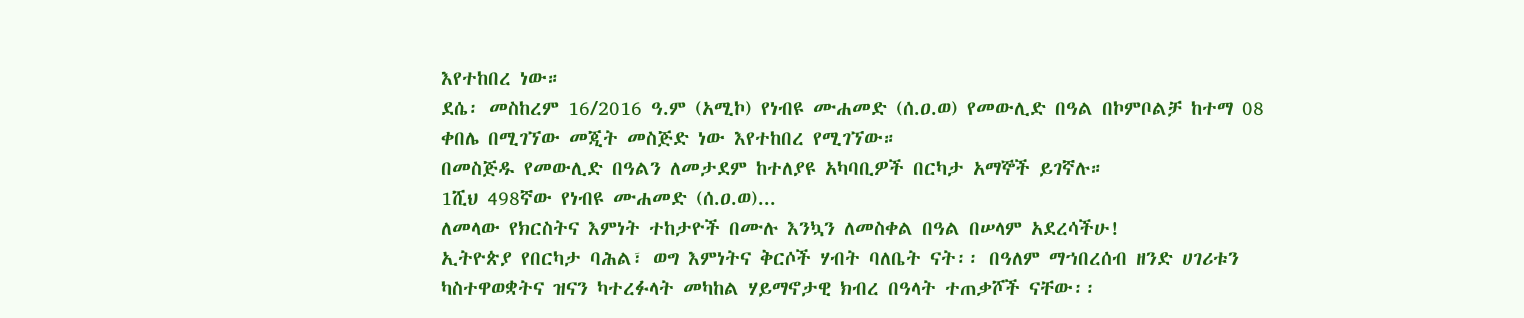እየተከበረ ነው።
ደሴ፡ መስከረም 16/2016 ዓ.ም (አሚኮ) የነብዩ ሙሐመድ (ሰ.ዐ.ወ) የመውሊድ በዓል በኮምቦልቻ ከተማ 08 ቀበሌ በሚገኘው መጂት መስጅድ ነው እየተከበረ የሚገኘው።
በመስጅዱ የመውሊድ በዓልን ለመታደም ከተለያዩ አካባቢዎች በርካታ አማኞች ይገኛሉ።
1ሺህ 498ኛው የነብዩ ሙሐመድ (ሰ.ዐ.ወ)...
ለመላው የክርስትና እምነት ተከታዮች በሙሉ እንኳን ለመስቀል በዓል በሠላም አደረሳችሁ!
ኢትዮጵያ የበርካታ ባሕል፣ ወግ እምነትና ቅርሶች ሃብት ባለቤት ናት፡፡ በዓለም ማኀበረሰብ ዘንድ ሀገሪቱን ካስተዋወቋትና ዝናን ካተረፉላት መካከል ሃይማኖታዊ ክብረ በዓላት ተጠቃሾች ናቸው፡፡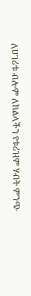ለሀገሪቱ ብሎም ለክልላችን የቱሪዝም ሃብት ምንጭ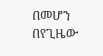በመሆን በየጊዜው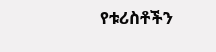የቱሪስቶችን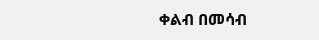ቀልብ በመሳብ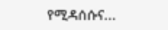የሚዳሰሱና...